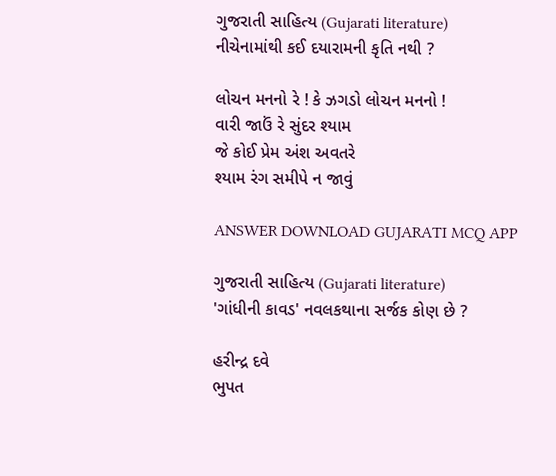ગુજરાતી સાહિત્ય (Gujarati literature)
નીચેનામાંથી કઈ દયારામની કૃતિ નથી ?

લોચન મનનો રે ! કે ઝગડો લોચન મનનો !
વારી જાઉં રે સુંદર શ્યામ
જે કોઈ પ્રેમ અંશ અવતરે
શ્યામ રંગ સમીપે ન જાવું

ANSWER DOWNLOAD GUJARATI MCQ APP

ગુજરાતી સાહિત્ય (Gujarati literature)
'ગાંધીની કાવડ' નવલકથાના સર્જક કોણ છે ?

હરીન્દ્ર દવે
ભુપત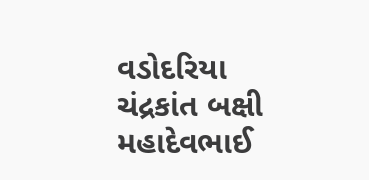વડોદરિયા
ચંદ્રકાંત બક્ષી
મહાદેવભાઈ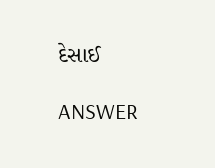દેસાઈ

ANSWER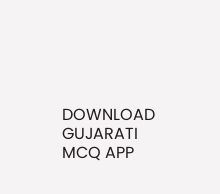DOWNLOAD GUJARATI MCQ APP